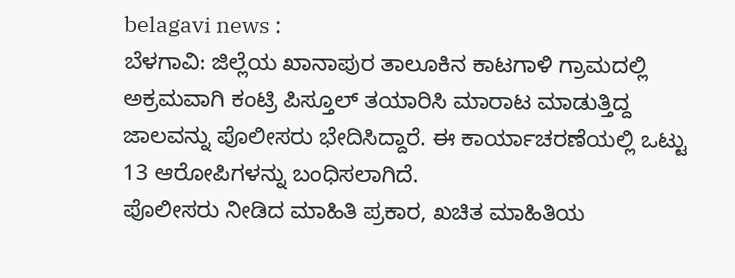belagavi news :
ಬೆಳಗಾವಿ: ಜಿಲ್ಲೆಯ ಖಾನಾಪುರ ತಾಲೂಕಿನ ಕಾಟಗಾಳಿ ಗ್ರಾಮದಲ್ಲಿ ಅಕ್ರಮವಾಗಿ ಕಂಟ್ರಿ ಪಿಸ್ತೂಲ್ ತಯಾರಿಸಿ ಮಾರಾಟ ಮಾಡುತ್ತಿದ್ದ ಜಾಲವನ್ನು ಪೊಲೀಸರು ಭೇದಿಸಿದ್ದಾರೆ. ಈ ಕಾರ್ಯಾಚರಣೆಯಲ್ಲಿ ಒಟ್ಟು 13 ಆರೋಪಿಗಳನ್ನು ಬಂಧಿಸಲಾಗಿದೆ.
ಪೊಲೀಸರು ನೀಡಿದ ಮಾಹಿತಿ ಪ್ರಕಾರ, ಖಚಿತ ಮಾಹಿತಿಯ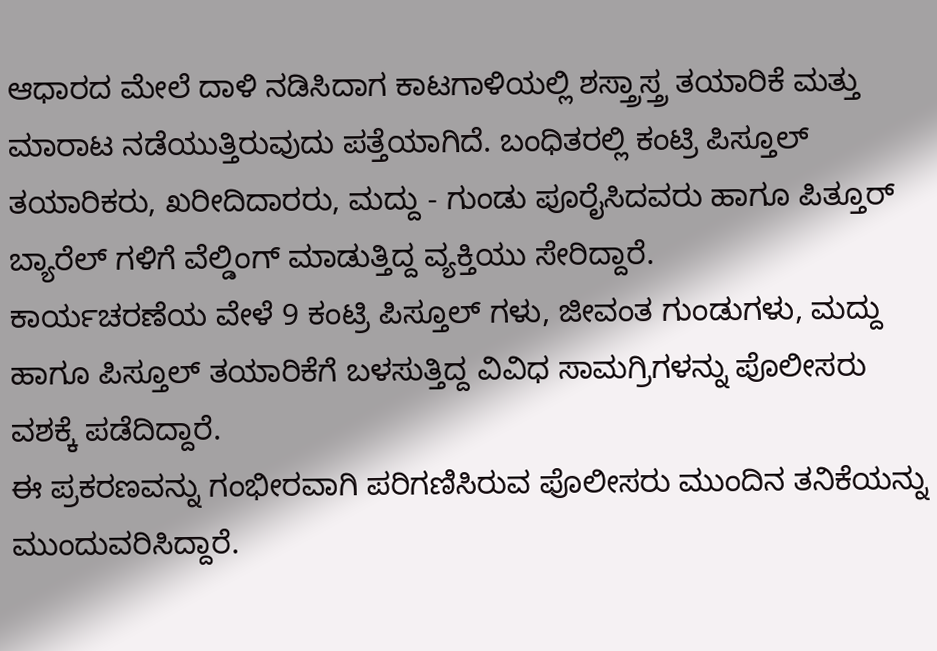ಆಧಾರದ ಮೇಲೆ ದಾಳಿ ನಡಿಸಿದಾಗ ಕಾಟಗಾಳಿಯಲ್ಲಿ ಶಸ್ತ್ರಾಸ್ತ್ರ ತಯಾರಿಕೆ ಮತ್ತು ಮಾರಾಟ ನಡೆಯುತ್ತಿರುವುದು ಪತ್ತೆಯಾಗಿದೆ. ಬಂಧಿತರಲ್ಲಿ ಕಂಟ್ರಿ ಪಿಸ್ತೂಲ್ ತಯಾರಿಕರು, ಖರೀದಿದಾರರು, ಮದ್ದು - ಗುಂಡು ಪೂರೈಸಿದವರು ಹಾಗೂ ಪಿತ್ತೂರ್ ಬ್ಯಾರೆಲ್ ಗಳಿಗೆ ವೆಲ್ಡಿಂಗ್ ಮಾಡುತ್ತಿದ್ದ ವ್ಯಕ್ತಿಯು ಸೇರಿದ್ದಾರೆ.
ಕಾರ್ಯಚರಣೆಯ ವೇಳೆ 9 ಕಂಟ್ರಿ ಪಿಸ್ತೂಲ್ ಗಳು, ಜೀವಂತ ಗುಂಡುಗಳು, ಮದ್ದು ಹಾಗೂ ಪಿಸ್ತೂಲ್ ತಯಾರಿಕೆಗೆ ಬಳಸುತ್ತಿದ್ದ ವಿವಿಧ ಸಾಮಗ್ರಿಗಳನ್ನು ಪೊಲೀಸರು ವಶಕ್ಕೆ ಪಡೆದಿದ್ದಾರೆ.
ಈ ಪ್ರಕರಣವನ್ನು ಗಂಭೀರವಾಗಿ ಪರಿಗಣಿಸಿರುವ ಪೊಲೀಸರು ಮುಂದಿನ ತನಿಕೆಯನ್ನು ಮುಂದುವರಿಸಿದ್ದಾರೆ.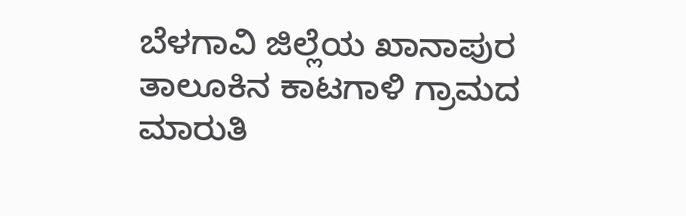ಬೆಳಗಾವಿ ಜಿಲ್ಲೆಯ ಖಾನಾಪುರ ತಾಲೂಕಿನ ಕಾಟಗಾಳಿ ಗ್ರಾಮದ ಮಾರುತಿ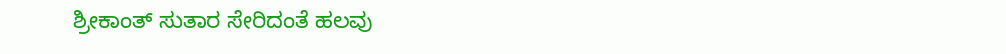ಶ್ರೀಕಾಂತ್ ಸುತಾರ ಸೇರಿದಂತೆ ಹಲವು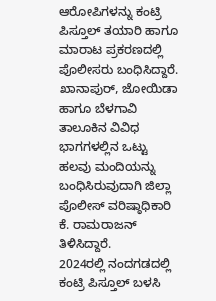ಆರೋಪಿಗಳನ್ನು ಕಂಟ್ರಿ ಪಿಸ್ತೂಲ್ ತಯಾರಿ ಹಾಗೂ ಮಾರಾಟ ಪ್ರಕರಣದಲ್ಲಿ ಪೊಲೀಸರು ಬಂಧಿಸಿದ್ದಾರೆ. ಖಾನಾಪುರ್, ಜೋಯಿಡಾ ಹಾಗೂ ಬೆಳಗಾವಿ ತಾಲೂಕಿನ ವಿವಿಧ ಭಾಗಗಳಲ್ಲಿನ ಒಟ್ಟು ಹಲವು ಮಂದಿಯನ್ನು ಬಂಧಿಸಿರುವುದಾಗಿ ಜಿಲ್ಲಾ ಪೊಲೀಸ್ ವರಿಷ್ಠಾಧಿಕಾರಿ ಕೆ. ರಾಮರಾಜನ್ ತಿಳಿಸಿದ್ದಾರೆ.
2024ರಲ್ಲಿ ನಂದಗಡದಲ್ಲಿ ಕಂಟ್ರಿ ಪಿಸ್ತೂಲ್ ಬಳಸಿ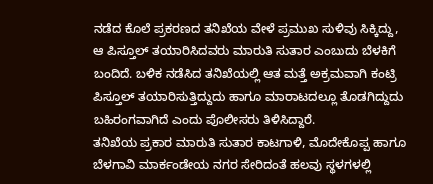ನಡೆದ ಕೊಲೆ ಪ್ರಕರಣದ ತನಿಖೆಯ ವೇಳೆ ಪ್ರಮುಖ ಸುಳಿವು ಸಿಕ್ಕಿದ್ದು, ಆ ಪಿಸ್ತೂಲ್ ತಯಾರಿಸಿದವರು ಮಾರುತಿ ಸುತಾರ ಎಂಬುದು ಬೆಳಕಿಗೆ ಬಂದಿದೆ. ಬಳಿಕ ನಡೆಸಿದ ತನಿಖೆಯಲ್ಲಿ ಆತ ಮತ್ತೆ ಅಕ್ರಮವಾಗಿ ಕಂಟ್ರಿ ಪಿಸ್ತೂಲ್ ತಯಾರಿಸುತ್ತಿದ್ದುದು ಹಾಗೂ ಮಾರಾಟದಲ್ಲೂ ತೊಡಗಿದ್ದುದು ಬಹಿರಂಗವಾಗಿದೆ ಎಂದು ಪೊಲೀಸರು ತಿಳಿಸಿದ್ದಾರೆ.
ತನಿಖೆಯ ಪ್ರಕಾರ ಮಾರುತಿ ಸುತಾರ ಕಾಟಗಾಳಿ, ಮೊದೇಕೊಪ್ಪ ಹಾಗೂ ಬೆಳಗಾವಿ ಮಾರ್ಕಂಡೇಯ ನಗರ ಸೇರಿದಂತೆ ಹಲವು ಸ್ಥಳಗಳಲ್ಲಿ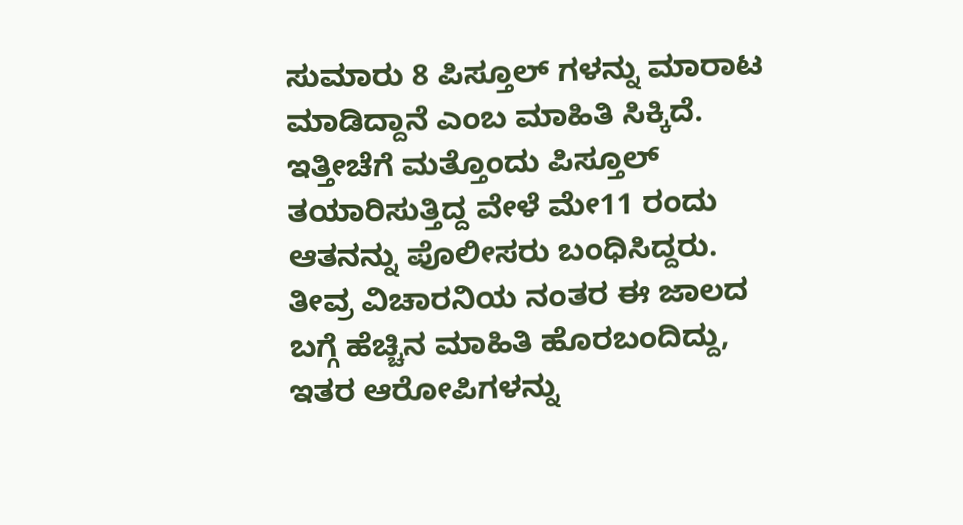ಸುಮಾರು 8 ಪಿಸ್ತೂಲ್ ಗಳನ್ನು ಮಾರಾಟ ಮಾಡಿದ್ದಾನೆ ಎಂಬ ಮಾಹಿತಿ ಸಿಕ್ಕಿದೆ. ಇತ್ತೀಚೆಗೆ ಮತ್ತೊಂದು ಪಿಸ್ತೂಲ್ ತಯಾರಿಸುತ್ತಿದ್ದ ವೇಳೆ ಮೇ11 ರಂದು ಆತನನ್ನು ಪೊಲೀಸರು ಬಂಧಿಸಿದ್ದರು. ತೀವ್ರ ವಿಚಾರನಿಯ ನಂತರ ಈ ಜಾಲದ ಬಗ್ಗೆ ಹೆಚ್ಚಿನ ಮಾಹಿತಿ ಹೊರಬಂದಿದ್ದು, ಇತರ ಆರೋಪಿಗಳನ್ನು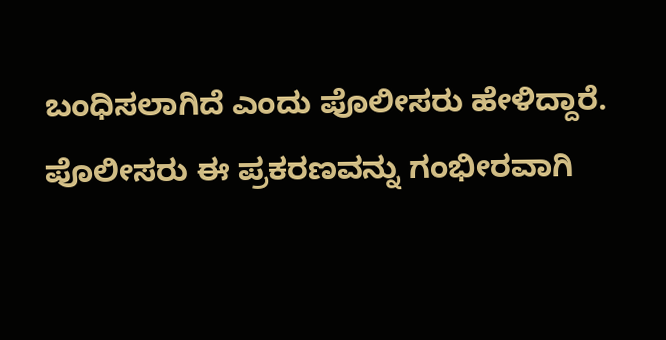ಬಂಧಿಸಲಾಗಿದೆ ಎಂದು ಪೊಲೀಸರು ಹೇಳಿದ್ದಾರೆ.
ಪೊಲೀಸರು ಈ ಪ್ರಕರಣವನ್ನು ಗಂಭೀರವಾಗಿ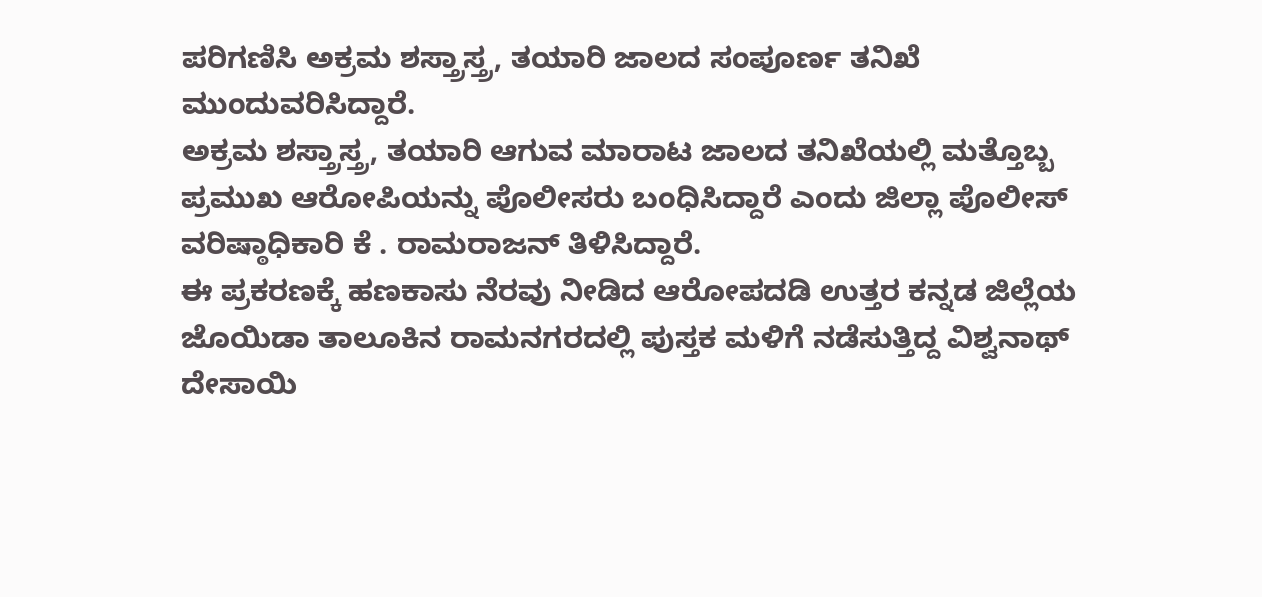ಪರಿಗಣಿಸಿ ಅಕ್ರಮ ಶಸ್ತ್ರಾಸ್ತ್ರ, ತಯಾರಿ ಜಾಲದ ಸಂಪೂರ್ಣ ತನಿಖೆ ಮುಂದುವರಿಸಿದ್ದಾರೆ.
ಅಕ್ರಮ ಶಸ್ತ್ರಾಸ್ತ್ರ, ತಯಾರಿ ಆಗುವ ಮಾರಾಟ ಜಾಲದ ತನಿಖೆಯಲ್ಲಿ ಮತ್ತೊಬ್ಬ ಪ್ರಮುಖ ಆರೋಪಿಯನ್ನು ಪೊಲೀಸರು ಬಂಧಿಸಿದ್ದಾರೆ ಎಂದು ಜಿಲ್ಲಾ ಪೊಲೀಸ್ ವರಿಷ್ಠಾಧಿಕಾರಿ ಕೆ . ರಾಮರಾಜನ್ ತಿಳಿಸಿದ್ದಾರೆ.
ಈ ಪ್ರಕರಣಕ್ಕೆ ಹಣಕಾಸು ನೆರವು ನೀಡಿದ ಆರೋಪದಡಿ ಉತ್ತರ ಕನ್ನಡ ಜಿಲ್ಲೆಯ ಜೊಯಿಡಾ ತಾಲೂಕಿನ ರಾಮನಗರದಲ್ಲಿ ಪುಸ್ತಕ ಮಳಿಗೆ ನಡೆಸುತ್ತಿದ್ದ ವಿಶ್ವನಾಥ್ ದೇಸಾಯಿ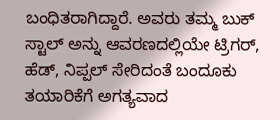ಬಂಧಿತರಾಗಿದ್ದಾರೆ. ಅವರು ತಮ್ಮ ಬುಕ್ ಸ್ಟಾಲ್ ಅನ್ನು ಆವರಣದಲ್ಲಿಯೇ ಟ್ರಿಗರ್, ಹೆಡ್, ನಿಪ್ಪಲ್ ಸೇರಿದಂತೆ ಬಂದೂಕು ತಯಾರಿಕೆಗೆ ಅಗತ್ಯವಾದ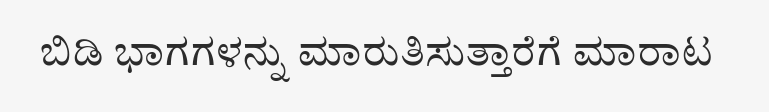ಬಿಡಿ ಭಾಗಗಳನ್ನು ಮಾರುತಿಸುತ್ತಾರೆಗೆ ಮಾರಾಟ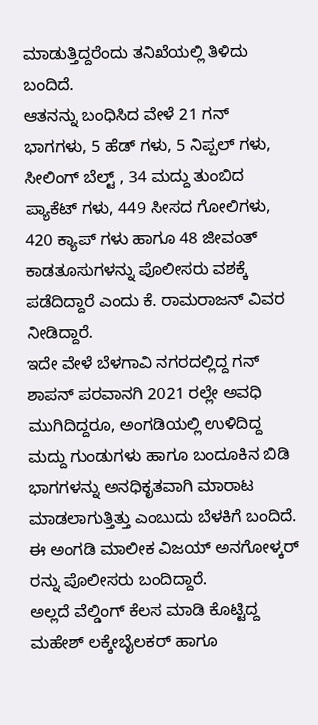ಮಾಡುತ್ತಿದ್ದರೆಂದು ತನಿಖೆಯಲ್ಲಿ ತಿಳಿದು ಬಂದಿದೆ.
ಆತನನ್ನು ಬಂಧಿಸಿದ ವೇಳೆ 21 ಗನ್ ಭಾಗಗಳು, 5 ಹೆಡ್ ಗಳು, 5 ನಿಪ್ಪಲ್ ಗಳು, ಸೀಲಿಂಗ್ ಬೆಲ್ಟ್ , 34 ಮದ್ದು ತುಂಬಿದ ಪ್ಯಾಕೆಟ್ ಗಳು, 449 ಸೀಸದ ಗೋಲಿಗಳು, 420 ಕ್ಯಾಪ್ ಗಳು ಹಾಗೂ 48 ಜೀವಂತ್ ಕಾಡತೂಸುಗಳನ್ನು ಪೊಲೀಸರು ವಶಕ್ಕೆ ಪಡೆದಿದ್ದಾರೆ ಎಂದು ಕೆ. ರಾಮರಾಜನ್ ವಿವರ ನೀಡಿದ್ದಾರೆ.
ಇದೇ ವೇಳೆ ಬೆಳಗಾವಿ ನಗರದಲ್ಲಿದ್ದ ಗನ್ ಶಾಪನ್ ಪರವಾನಗಿ 2021 ರಲ್ಲೇ ಅವಧಿ ಮುಗಿದಿದ್ದರೂ, ಅಂಗಡಿಯಲ್ಲಿ ಉಳಿದಿದ್ದ ಮದ್ದು ಗುಂಡುಗಳು ಹಾಗೂ ಬಂದೂಕಿನ ಬಿಡಿ ಭಾಗಗಳನ್ನು ಅನಧಿಕೃತವಾಗಿ ಮಾರಾಟ ಮಾಡಲಾಗುತ್ತಿತ್ತು ಎಂಬುದು ಬೆಳಕಿಗೆ ಬಂದಿದೆ. ಈ ಅಂಗಡಿ ಮಾಲೀಕ ವಿಜಯ್ ಅನಗೋಳ್ಕರ್ ರನ್ನು ಪೊಲೀಸರು ಬಂದಿದ್ದಾರೆ.
ಅಲ್ಲದೆ ವೆಲ್ಡಿಂಗ್ ಕೆಲಸ ಮಾಡಿ ಕೊಟ್ಟಿದ್ದ ಮಹೇಶ್ ಲಕ್ಕೇಬೈಲಕರ್ ಹಾಗೂ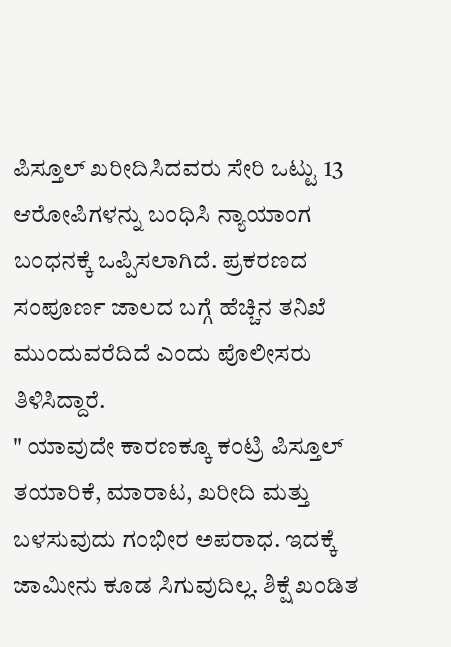ಪಿಸ್ತೂಲ್ ಖರೀದಿಸಿದವರು ಸೇರಿ ಒಟ್ಟು 13 ಆರೋಪಿಗಳನ್ನು ಬಂಧಿಸಿ ನ್ಯಾಯಾಂಗ ಬಂಧನಕ್ಕೆ ಒಪ್ಪಿಸಲಾಗಿದೆ. ಪ್ರಕರಣದ ಸಂಪೂರ್ಣ ಜಾಲದ ಬಗ್ಗೆ ಹೆಚ್ಚಿನ ತನಿಖೆ ಮುಂದುವರೆದಿದೆ ಎಂದು ಪೊಲೀಸರು ತಿಳಿಸಿದ್ದಾರೆ.
" ಯಾವುದೇ ಕಾರಣಕ್ಕೂ ಕಂಟ್ರಿ ಪಿಸ್ತೂಲ್ ತಯಾರಿಕೆ, ಮಾರಾಟ, ಖರೀದಿ ಮತ್ತು ಬಳಸುವುದು ಗಂಭೀರ ಅಪರಾಧ. ಇದಕ್ಕೆ ಜಾಮೀನು ಕೂಡ ಸಿಗುವುದಿಲ್ಲ. ಶಿಕ್ಷೆ ಖಂಡಿತ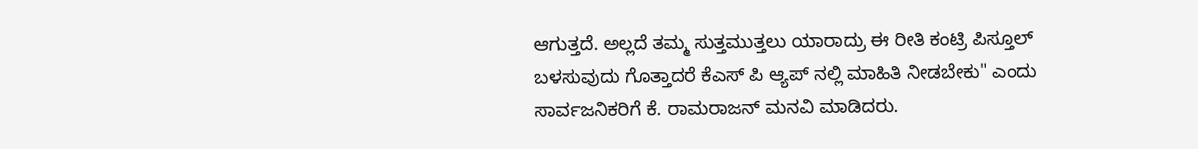ಆಗುತ್ತದೆ. ಅಲ್ಲದೆ ತಮ್ಮ ಸುತ್ತಮುತ್ತಲು ಯಾರಾದ್ರು ಈ ರೀತಿ ಕಂಟ್ರಿ ಪಿಸ್ತೂಲ್ ಬಳಸುವುದು ಗೊತ್ತಾದರೆ ಕೆಎಸ್ ಪಿ ಆ್ಯಪ್ ನಲ್ಲಿ ಮಾಹಿತಿ ನೀಡಬೇಕು" ಎಂದು ಸಾರ್ವಜನಿಕರಿಗೆ ಕೆ. ರಾಮರಾಜನ್ ಮನವಿ ಮಾಡಿದರು.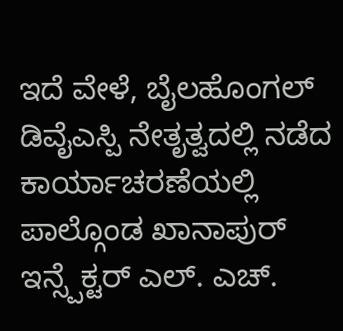ಇದೆ ವೇಳೆ, ಬೈಲಹೊಂಗಲ್ ಡಿವೈಎಸ್ಪಿ ನೇತೃತ್ವದಲ್ಲಿ ನಡೆದ ಕಾರ್ಯಾಚರಣೆಯಲ್ಲಿ ಪಾಲ್ಗೊಂಡ ಖಾನಾಪುರ್ ಇನ್ಸ್ಪೆಕ್ಟರ್ ಎಲ್. ಎಚ್.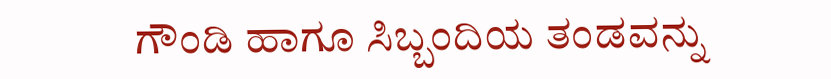ಗೌಂಡಿ ಹಾಗೂ ಸಿಬ್ಬಂದಿಯ ತಂಡವನ್ನು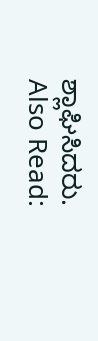ಶ್ಲಾಘಿಸಿದರು.
Also Read: